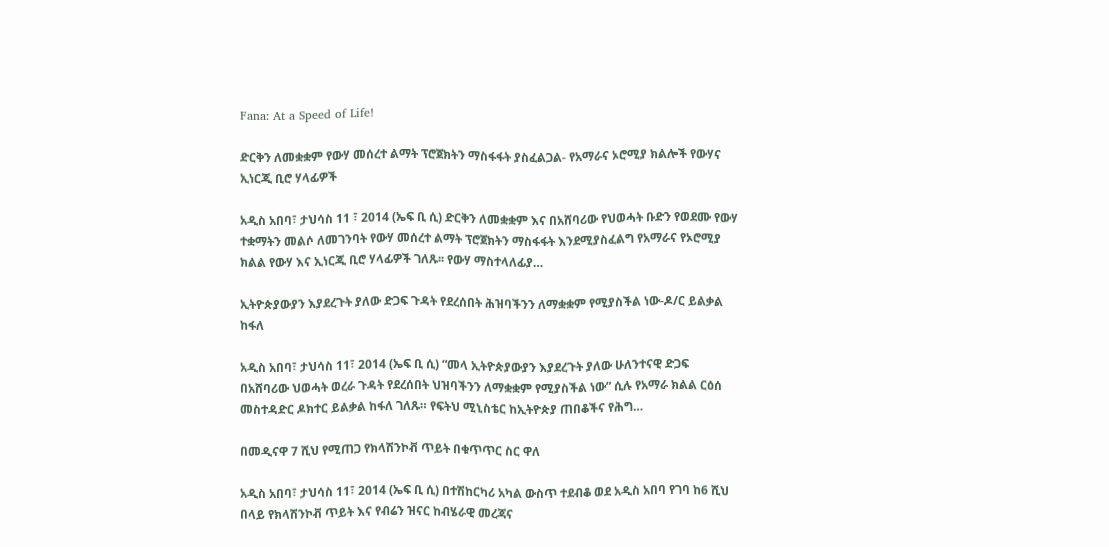Fana: At a Speed of Life!

ድርቅን ለመቋቋም የውሃ መሰረተ ልማት ፕሮጀክትን ማስፋፋት ያስፈልጋል- የአማራና ኦሮሚያ ክልሎች የውሃና ኢነርጂ ቢሮ ሃላፊዎች

አዲስ አበባ፣ ታህሳስ 11 ፣ 2014 (ኤፍ ቢ ሲ) ድርቅን ለመቋቋም እና በአሸባሪው የህወሓት ቡድን የወደሙ የውሃ ተቋማትን መልሶ ለመገንባት የውሃ መሰረተ ልማት ፕሮጀክትን ማስፋፋት እንደሚያስፈልግ የአማራና የኦሮሚያ ክልል የውሃ እና ኢነርጂ ቢሮ ሃላፊዎች ገለጹ፡፡ የውሃ ማስተላለፊያ…

ኢትዮጵያውያን እያደረጉት ያለው ድጋፍ ጉዳት የደረሰበት ሕዝባችንን ለማቋቋም የሚያስችል ነው-ዶ/ር ይልቃል ከፋለ

አዲስ አበባ፣ ታህሳስ 11፣ 2014 (ኤፍ ቢ ሲ) “መላ ኢትዮጵያውያን እያደረጉት ያለው ሁለንተናዊ ድጋፍ በአሸባሪው ህወሓት ወረራ ጉዳት የደረሰበት ህዝባችንን ለማቋቋም የሚያስችል ነው” ሲሉ የአማራ ክልል ርዕሰ መስተዳድር ዶክተር ይልቃል ከፋለ ገለጹ። የፍትህ ሚኒስቴር ከኢትዮጵያ ጠበቆችና የሕግ…

በመዲናዋ 7 ሺህ የሚጠጋ የክላሽንኮቭ ጥይት በቁጥጥር ስር ዋለ

አዲስ አበባ፣ ታህሳስ 11፣ 2014 (ኤፍ ቢ ሲ) በተሽከርካሪ አካል ውስጥ ተደብቆ ወደ አዲስ አበባ የገባ ከ6 ሺህ በላይ የክላሽንኮቭ ጥይት እና የብሬን ዝናር ከብሄራዊ መረጃና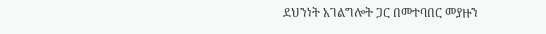ደህንነት አገልግሎት ጋር በመተባበር መያዙን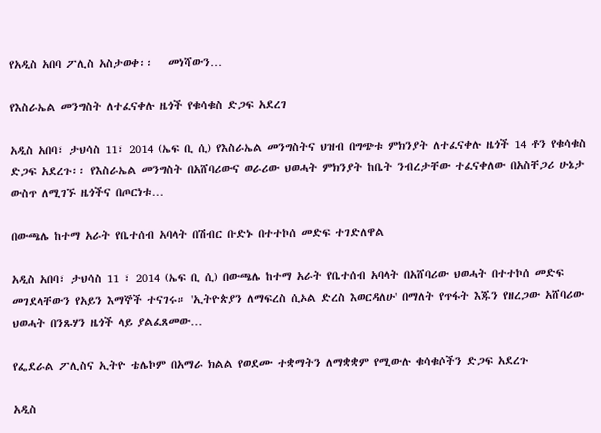የአዲስ አበባ ፖሊስ አስታወቀ፡፡   መነሻውን…

የእስራኤል መንግስት ለተፈናቀሉ ዜጎች የቁሳቁስ ድጋፍ አደረገ

አዲስ አበባ፣ ታህሳስ 11፣ 2014 (ኤፍ ቢ ሲ) የእስራኤል መንግስትና ህዝብ በግጭቱ ምክንያት ለተፈናቀሉ ዜጎች 14 ቶን የቁሳቁስ ድጋፍ አደረጉ፡፡ የእስራኤል መንግስት በአሸባሪውና ወራሪው ህወሓት ምክንያት ከቤት ንብረታቸው ተፈናቀለው በአስቸጋሪ ሁኔታ ውስጥ ለሚገኙ ዜጎችና በጦርነቱ…

በውጫሌ ከተማ አራት የቤተሰብ አባላት በሽብር ቡድኑ በተተኮሰ መድፍ ተገድለዋል

አዲስ አበባ፣ ታህሳስ 11 ፣ 2014 (ኤፍ ቢ ሲ) በውጫሌ ከተማ አራት የቤተሰብ አባላት በአሸባሪው ህወሓት በተተኮሰ መድፍ መገደላቸውን የአይን እማኞች ተናገሩ። 'ኢትዮጵያን ለማፍረስ ሲኦል ድረስ እወርዳለሁ' በማለት የጥፋት እጁን የዘረጋው አሸባሪው ህወሓት በንጹሃን ዜጎች ላይ ያልፈጸመው…

የፌደራል ፖሊስና ኢትዮ ቴሌኮም በአማራ ክልል የወደሙ ተቋማትን ለማቋቋም የሚውሉ ቁሳቁሶችን ድጋፍ አደረጉ

አዲስ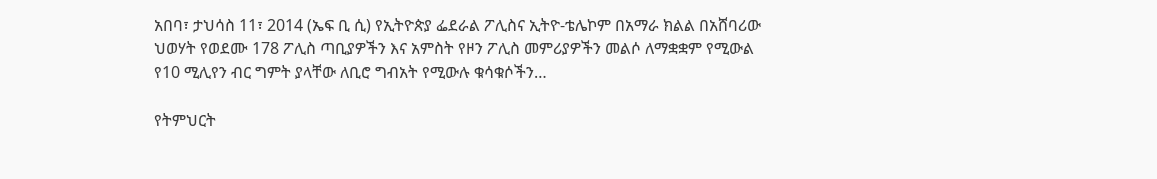አበባ፣ ታህሳስ 11፣ 2014 (ኤፍ ቢ ሲ) የኢትዮጵያ ፌደራል ፖሊስና ኢትዮ-ቴሌኮም በአማራ ክልል በአሸባሪው ህወሃት የወደሙ 178 ፖሊስ ጣቢያዎችን እና አምስት የዞን ፖሊስ መምሪያዎችን መልሶ ለማቋቋም የሚውል የ10 ሚሊየን ብር ግምት ያላቸው ለቢሮ ግብአት የሚውሉ ቁሳቁሶችን…

የትምህርት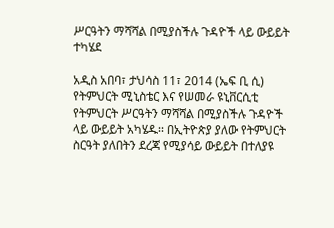ሥርዓትን ማሻሻል በሚያስችሉ ጉዳዮች ላይ ውይይት ተካሄደ

አዲስ አበባ፣ ታህሳስ 11፣ 2014 (ኤፍ ቢ ሲ) የትምህርት ሚኒስቴር እና የሠመራ ዩኒቨርሲቲ የትምህርት ሥርዓትን ማሻሻል በሚያስችሉ ጉዳዮች ላይ ውይይት አካሄዱ፡፡ በኢትዮጵያ ያለው የትምህርት ስርዓት ያለበትን ደረጃ የሚያሳይ ውይይት በተለያዩ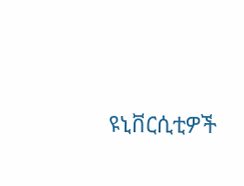ዩኒቨርሲቲዎች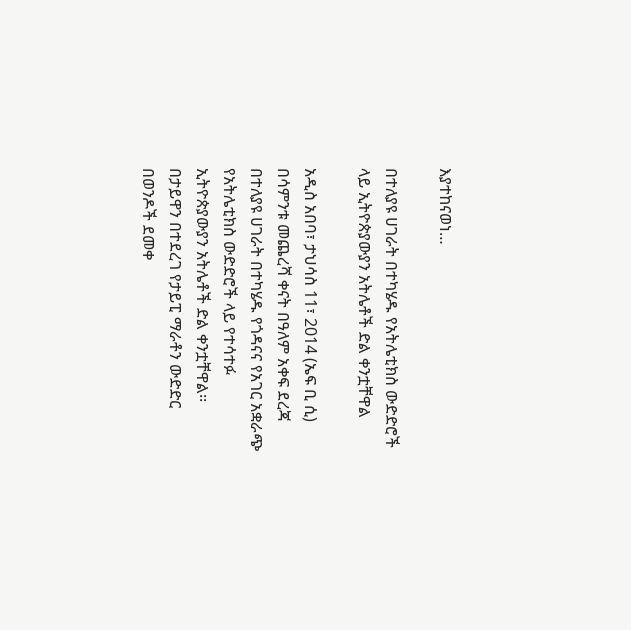እያተከናወነ…

በተለያዩ ሀገራት በተካሄዱ የአትሌቲክስ ውድድሮች ላይ ኢትዮጵያውያን አትሌቶች ድል ቀንቷቸዋል

አዲስ አበባ፣ ታህሳስ 11፣ 2014 (ኤፍ ቢ ሲ) በሳምንቱ መጨረሻ ቀናት በዓለም አቀፍ ደረጃ በተለያዩ ሀገራት በተካሄዱ የጎዳናና የአገር አቋራጭ የአትሌቲክስ ውድድሮች ላይ የተሳተፉ ኢትዮጵያውያን አትሌቶች ድል ቀንቷቸዋል፡፡ በታይዋን በተደረገ የታይፒ ማራቶን ውድድር በወንዶች ደመቀ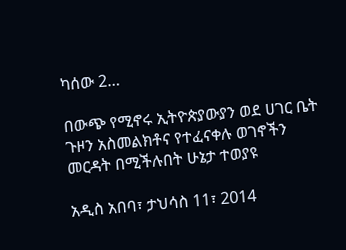ካሰው 2…

በውጭ የሚኖሩ ኢትዮጵያውያን ወደ ሀገር ቤት ጉዞን አስመልክቶና የተፈናቀሉ ወገኖችን መርዳት በሚችሉበት ሁኔታ ተወያዩ

አዲስ አበባ፣ ታህሳስ 11፣ 2014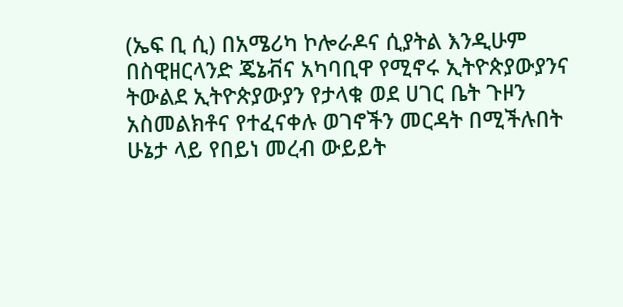(ኤፍ ቢ ሲ) በአሜሪካ ኮሎራዶና ሲያትል እንዲሁም በስዊዘርላንድ ጄኔቭና አካባቢዋ የሚኖሩ ኢትዮጵያውያንና ትውልደ ኢትዮጵያውያን የታላቁ ወደ ሀገር ቤት ጉዞን አስመልክቶና የተፈናቀሉ ወገኖችን መርዳት በሚችሉበት ሁኔታ ላይ የበይነ መረብ ውይይት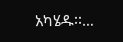አካሄዱ፡፡…